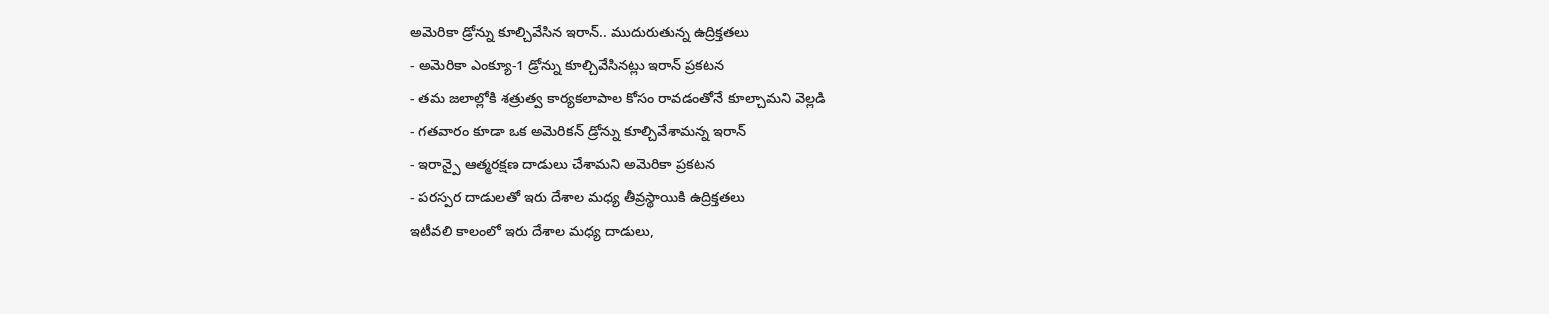అమెరికా డ్రోన్ను కూల్చివేసిన ఇరాన్.. ముదురుతున్న ఉద్రిక్తతలు
- అమెరికా ఎంక్యూ-1 డ్రోన్ను కూల్చివేసినట్లు ఇరాన్ ప్రకటన
- తమ జలాల్లోకి శత్రుత్వ కార్యకలాపాల కోసం రావడంతోనే కూల్చామని వెల్లడి
- గతవారం కూడా ఒక అమెరికన్ డ్రోన్ను కూల్చివేశామన్న ఇరాన్
- ఇరాన్పై ఆత్మరక్షణ దాడులు చేశామని అమెరికా ప్రకటన
- పరస్పర దాడులతో ఇరు దేశాల మధ్య తీవ్రస్థాయికి ఉద్రిక్తతలు
ఇటీవలి కాలంలో ఇరు దేశాల మధ్య దాడులు,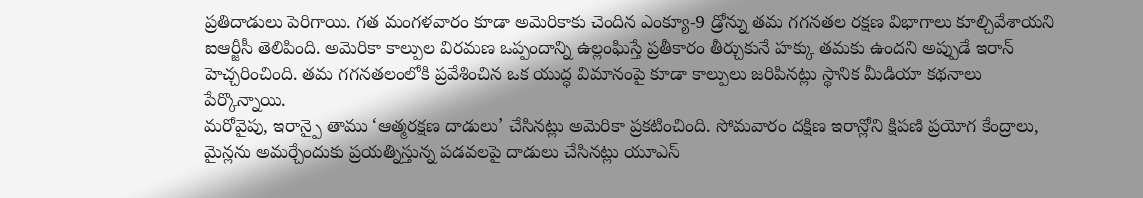ప్రతిదాడులు పెరిగాయి. గత మంగళవారం కూడా అమెరికాకు చెందిన ఎంక్యూ-9 డ్రోన్ను తమ గగనతల రక్షణ విభాగాలు కూల్చివేశాయని ఐఆర్జీసీ తెలిపింది. అమెరికా కాల్పుల విరమణ ఒప్పందాన్ని ఉల్లంఘిస్తే ప్రతీకారం తీర్చుకునే హక్కు తమకు ఉందని అప్పుడే ఇరాన్ హెచ్చరించింది. తమ గగనతలంలోకి ప్రవేశించిన ఒక యుద్ధ విమానంపై కూడా కాల్పులు జరిపినట్లు స్థానిక మీడియా కథనాలు పేర్కొన్నాయి.
మరోవైపు, ఇరాన్పై తాము ‘ఆత్మరక్షణ దాడులు’ చేసినట్లు అమెరికా ప్రకటించింది. సోమవారం దక్షిణ ఇరాన్లోని క్షిపణి ప్రయోగ కేంద్రాలు, మైన్లను అమర్చేందుకు ప్రయత్నిస్తున్న పడవలపై దాడులు చేసినట్లు యూఎస్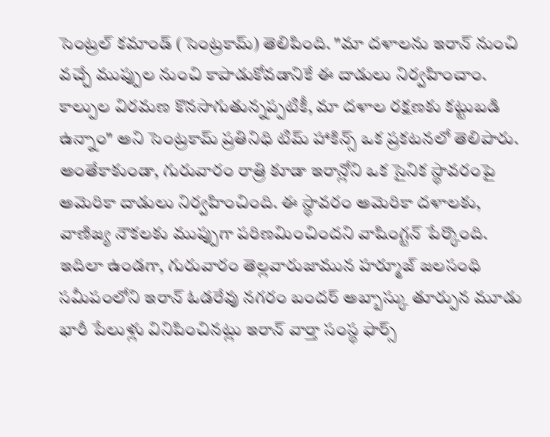సెంట్రల్ కమాండ్ (సెంట్రకామ్) తెలిపింది. "మా దళాలను ఇరాన్ నుంచి వచ్చే ముప్పుల నుంచి కాపాడుకోవడానికే ఈ దాడులు నిర్వహించాం. కాల్పుల విరమణ కొనసాగుతున్నప్పటికీ, మా దళాల రక్షణకు కట్టుబడి ఉన్నాం" అని సెంట్రకామ్ ప్రతినిధి టిమ్ హాకిన్స్ ఒక ప్రకటనలో తెలిపారు.
అంతేకాకుండా, గురువారం రాత్రి కూడా ఇరాన్లోని ఒక సైనిక స్థావరంపై అమెరికా దాడులు నిర్వహించింది. ఈ స్థావరం అమెరికా దళాలకు, వాణిజ్య నౌకలకు ముప్పుగా పరిణమించిందని వాషింగ్టన్ పేర్కొంది. ఇదిలా ఉండగా, గురువారం తెల్లవారుజామున హర్మూజ్ జలసంధి సమీపంలోని ఇరాన్ ఓడరేవు నగరం బందర్ అబ్బాస్కు తూర్పున మూడు భారీ పేలుళ్లు వినిపించినట్లు ఇరాన్ వార్తా సంస్థ ఫార్స్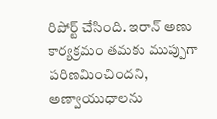రిపోర్ట్ చేసింది. ఇరాన్ అణు కార్యక్రమం తమకు ముప్పుగా పరిణమించిందని, అణ్వాయుధాలను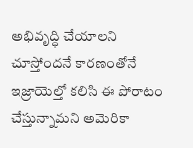అభివృద్ధి చేయాలని చూస్తోందనే కారణంతోనే ఇజ్రాయెల్తో కలిసి ఈ పోరాటం చేస్తున్నామని అమెరికా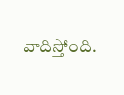వాదిస్తోంది.